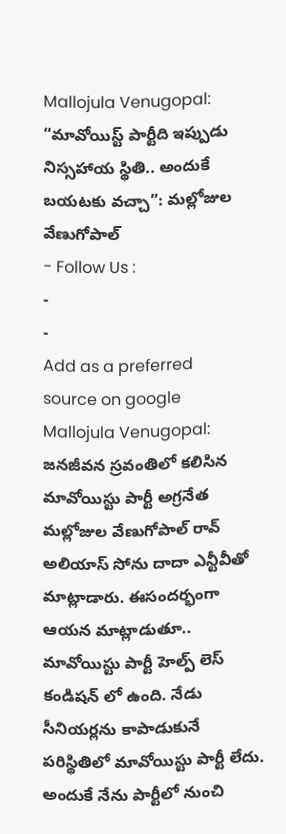Mallojula Venugopal: “మావోయిస్ట్ పార్టీది ఇప్పుడు నిస్సహాయ స్థితి.. అందుకే బయటకు వచ్చా”: మల్లోజుల వేణుగోపాల్
- Follow Us :
-
-
Add as a preferred
source on google
Mallojula Venugopal: జనజీవన స్రవంతిలో కలిసిన మావోయిస్టు పార్టీ అగ్రనేత మల్లోజుల వేణుగోపాల్ రావ్ అలియాస్ సోను దాదా ఎన్టీవీతో మాట్లాడారు. ఈసందర్భంగా ఆయన మాట్లాడుతూ.. మావోయిస్టు పార్టీ హెల్ప్ లెస్ కండిషన్ లో ఉంది. నేడు సీనియర్లను కాపాడుకునే పరిస్థితిలో మావోయిస్టు పార్టీ లేదు. అందుకే నేను పార్టీలో నుంచి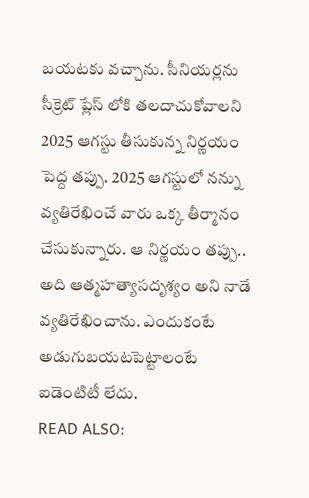బయటకు వచ్చాను. సీనియర్లను సీక్రెట్ ప్లేస్ లోకి తలదాచుకోవాలని 2025 ఆగస్టు తీసుకున్న నిర్ణయం పెద్ద తప్పు. 2025 ఆగస్టులో నన్ను వ్యతిరేఖించే వారు ఒక్క తీర్మానం చేసుకున్నారు. ఆ నిర్ణయం తప్పు.. అది ఆత్మహత్యాసదృశ్యం అని నాడే వ్యతిరేఖించాను. ఎందుకంటే అడుగుబయటపెట్టాలంటే ఐడెంటిటీ లేదు.
READ ALSO: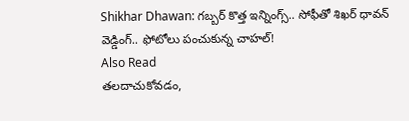Shikhar Dhawan: గబ్బర్ కొత్త ఇన్నింగ్స్.. సోఫీతో శిఖర్ ధావన్ వెడ్డింగ్.. ఫోటోలు పంచుకున్న చాహల్!
Also Read
తలదాచుకోవడం,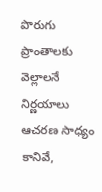పొరుగు ప్రాంతాలకు వెల్లాలనే నిర్ణయాలు ఆచరణ సాధ్యం కానివే,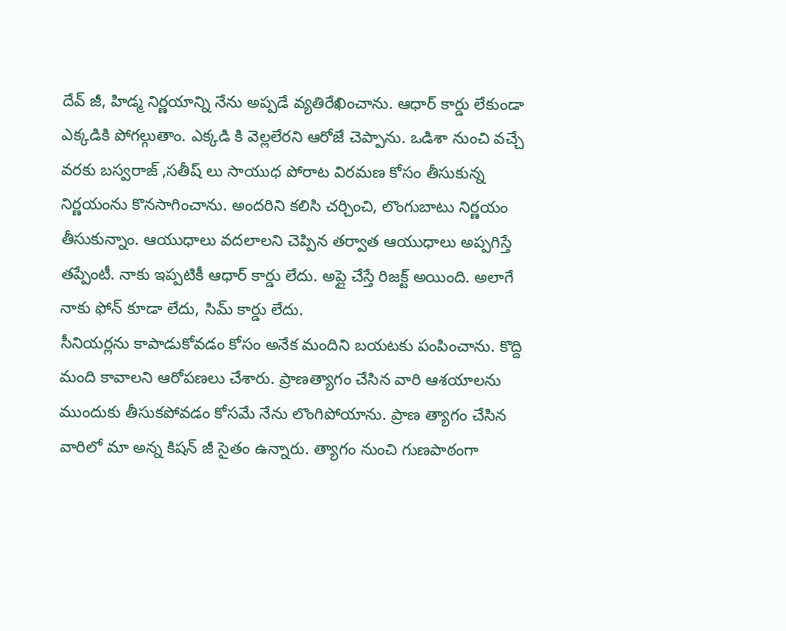దేవ్ జీ, హిడ్మ నిర్ణయాన్ని నేను అప్పడే వ్యతిరేఖించాను. ఆధార్ కార్డు లేకుండా ఎక్కడికి పోగల్గుతాం. ఎక్కడి కి వెల్లలేరని ఆరోజే చెప్పాను. ఒడిశా నుంచి వచ్చే వరకు బస్వరాజ్ ,సతీష్ లు సాయుధ పోరాట విరమణ కోసం తీసుకున్న నిర్ణయంను కొనసాగించాను. అందరిని కలిసి చర్చించి, లొంగుబాటు నిర్ణయం తీసుకున్నాం. ఆయుధాలు వదలాలని చెప్పిన తర్వాత ఆయుధాలు అప్పగిస్తే తప్పేంటీ. నాకు ఇప్పటికీ ఆధార్ కార్డు లేదు. అప్లై చేస్తే రిజక్ట్ అయింది. అలాగే నాకు ఫోన్ కూడా లేదు, సిమ్ కార్డు లేదు.
సీనియర్లను కాపాడుకోవడం కోసం అనేక మందిని బయటకు పంపించాను. కొద్ది మంది కావాలని ఆరోపణలు చేశారు. ప్రాణత్యాగం చేసిన వారి ఆశయాలను ముందుకు తీసుకపోవడం కోసమే నేను లొంగిపోయాను. ప్రాణ త్యాగం చేసిన వారిలో మా అన్న కిషన్ జీ సైతం ఉన్నారు. త్యాగం నుంచి గుణపాఠంగా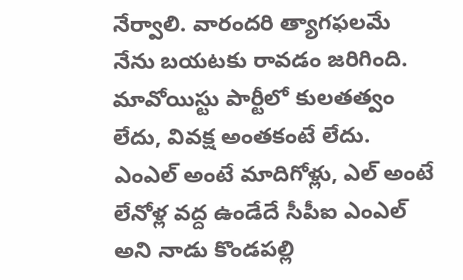నేర్వాలి. వారందరి త్యాగఫలమే నేను బయటకు రావడం జరిగింది. మావోయిస్టు పార్టీలో కులతత్వం లేదు, వివక్ష అంతకంటే లేదు. ఎంఎల్ అంటే మాదిగోళ్లు, ఎల్ అంటే లేనోళ్ల వద్ద ఉండేదే సీపీఐ ఎంఎల్ అని నాడు కొండపల్లి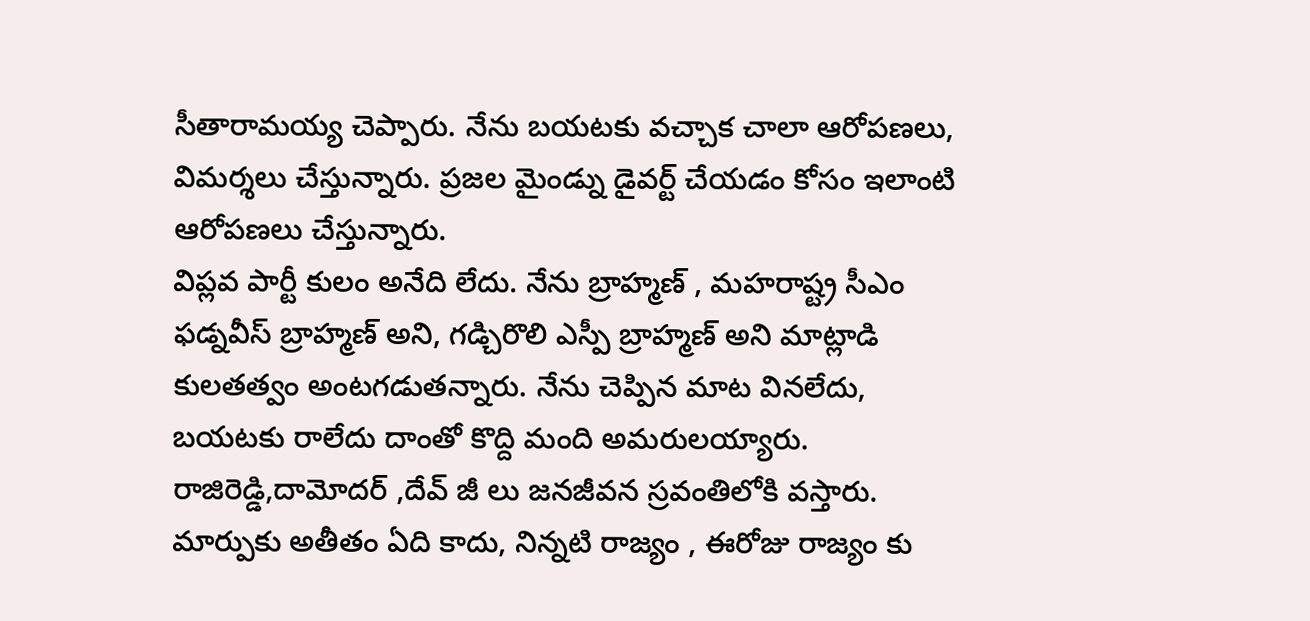సీతారామయ్య చెప్పారు. నేను బయటకు వచ్చాక చాలా ఆరోపణలు, విమర్శలు చేస్తున్నారు. ప్రజల మైండ్ను డైవర్ట్ చేయడం కోసం ఇలాంటి ఆరోపణలు చేస్తున్నారు.
విప్లవ పార్టీ కులం అనేది లేదు. నేను బ్రాహ్మణ్ , మహరాష్ట్ర సీఎం ఫడ్నవీస్ బ్రాహ్మణ్ అని, గడ్చిరొలి ఎస్పీ బ్రాహ్మణ్ అని మాట్లాడి కులతత్వం అంటగడుతన్నారు. నేను చెప్పిన మాట వినలేదు, బయటకు రాలేదు దాంతో కొద్ది మంది అమరులయ్యారు. రాజిరెడ్డి,దామోదర్ ,దేవ్ జీ లు జనజీవన స్రవంతిలోకి వస్తారు. మార్పుకు అతీతం ఏది కాదు, నిన్నటి రాజ్యం , ఈరోజు రాజ్యం కు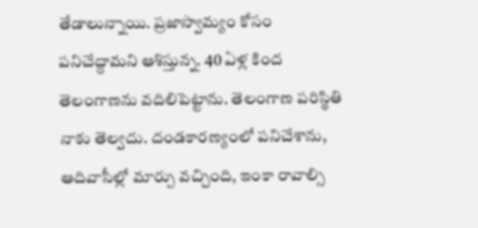తేడాలున్నాయి. ప్రజాస్వామ్యం కోసం పనిచేద్దామని ఆశిస్తున్న. 40 ఏళ్ల కింద తెలంగాణను వదిలిపెట్టాను. తెలంగాణ పరిస్థితి నాకు తెల్వదు. దండకారణ్యంలో పనిచేశాను, ఆదివాసీల్లో మార్పు వచ్చింది, ఇంకా రావాల్సి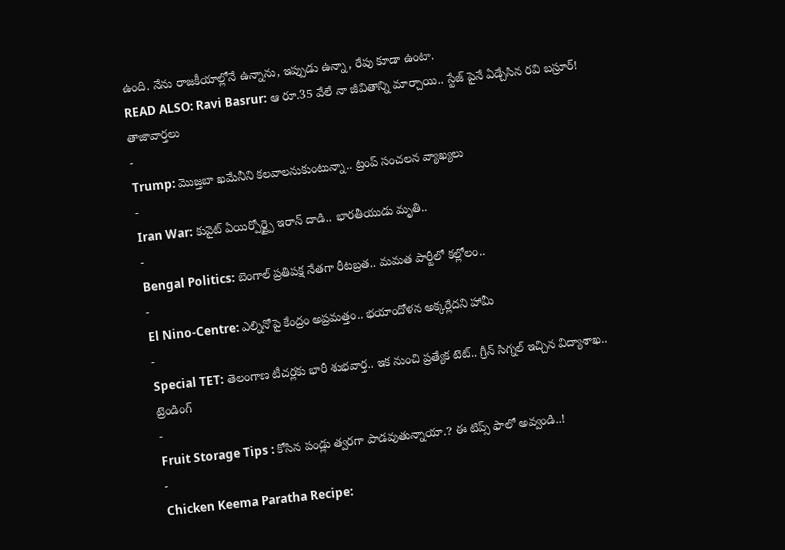ఉంది. నేను రాజకీయాల్లోనే ఉన్నాను, ఇప్పుడు ఉన్నా, రేపు కూడా ఉంటా.
READ ALSO: Ravi Basrur: ఆ రూ.35 వేలే నా జీవితాన్ని మార్చాయి.. స్టేజ్ పైనే ఏడ్చేసిన రవి బస్రూర్!
తాజావార్తలు
-
Trump: మొజ్తబా ఖమేనీని కలవాలనుకుంటున్నా.. ట్రంప్ సంచలన వ్యాఖ్యలు
-
Iran War: కువైట్ ఏయిర్పోర్ట్పై ఇరాన్ దాడి.. భారతీయుడు మృతి..
-
Bengal Politics: బెంగాల్ ప్రతిపక్ష నేతగా రీటబ్రత.. మమత పార్టీలో కల్లోలం..
-
El Nino-Centre: ఎల్నినోపై కేంద్రం అప్రమత్తం.. భయాందోళన అక్కర్లేదని హామీ
-
Special TET: తెలంగాణ టీచర్లకు భారీ శుభవార్త.. ఇక నుంచి ప్రత్యేక టెట్.. గ్రీన్ సిగ్నల్ ఇచ్చిన విద్యాశాఖ..
ట్రెండింగ్
-
Fruit Storage Tips : కోసిన పండ్లు త్వరగా పాడవుతున్నాయా.? ఈ టిప్స్ ఫాలో అవ్వండి..!
-
Chicken Keema Paratha Recipe: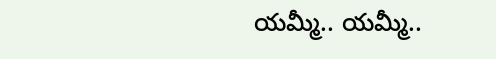యమ్మీ.. యమ్మీ..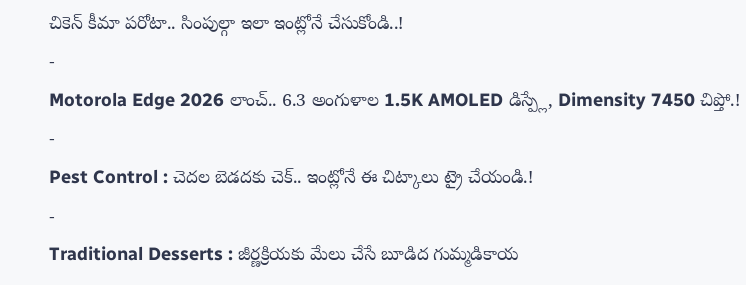చికెన్ కీమా పరోటా.. సింపుల్గా ఇలా ఇంట్లోనే చేసుకోండి..!
-
Motorola Edge 2026 లాంచ్.. 6.3 అంగుళాల 1.5K AMOLED డిస్ప్లే, Dimensity 7450 చిప్తో.!
-
Pest Control : చెదల బెడదకు చెక్.. ఇంట్లోనే ఈ చిట్కాలు ట్రై చేయండి.!
-
Traditional Desserts : జీర్ణక్రియకు మేలు చేసే బూడిద గుమ్మడికాయ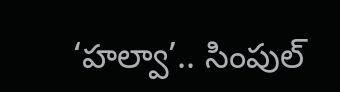‘హల్వా’.. సింపుల్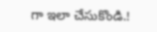గా ఇలా చేసుకొండి.!